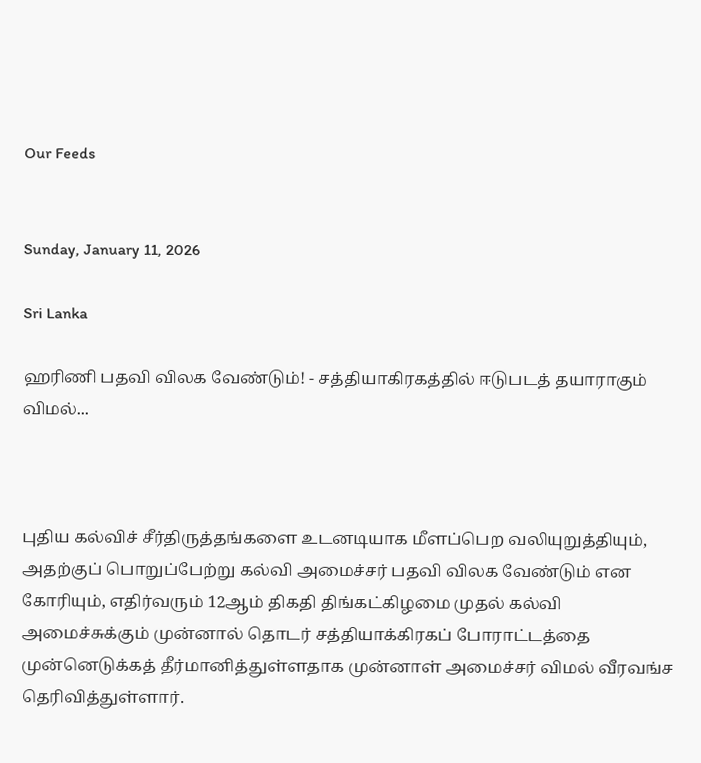Our Feeds


Sunday, January 11, 2026

Sri Lanka

ஹரிணி பதவி விலக வேண்டும்! - சத்தியாகிரகத்தில் ஈடுபடத் தயாராகும் விமல்...



புதிய கல்விச் சீர்திருத்தங்களை உடனடியாக மீளப்பெற வலியுறுத்தியும், அதற்குப் பொறுப்பேற்று கல்வி அமைச்சர் பதவி விலக வேண்டும் என கோரியும், எதிர்வரும் 12ஆம் திகதி திங்கட்கிழமை முதல் கல்வி அமைச்சுக்கும் முன்னால் தொடர் சத்தியாக்கிரகப் போராட்டத்தை முன்னெடுக்கத் தீர்மானித்துள்ளதாக முன்னாள் அமைச்சர் விமல் வீரவங்ச தெரிவித்துள்ளார்.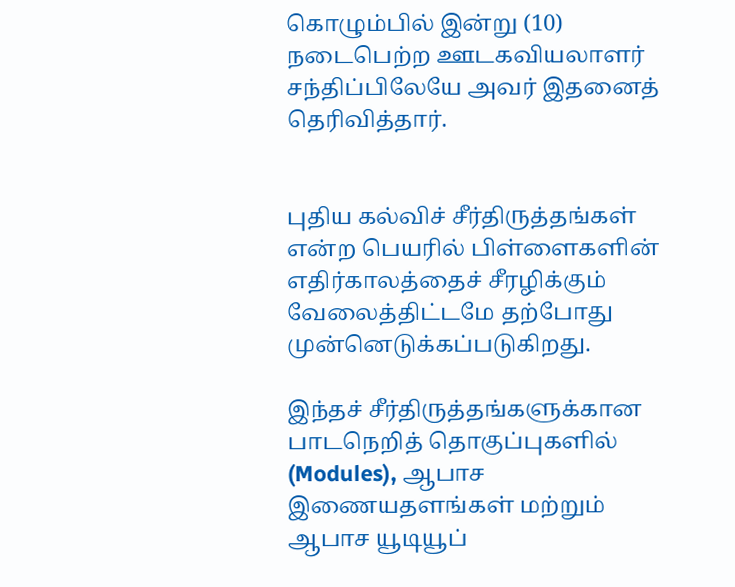கொழும்பில் இன்று (10) நடைபெற்ற ஊடகவியலாளர் சந்திப்பிலேயே அவர் இதனைத் தெரிவித்தார்.


புதிய கல்விச் சீர்திருத்தங்கள் என்ற பெயரில் பிள்ளைகளின் எதிர்காலத்தைச் சீரழிக்கும் வேலைத்திட்டமே தற்போது முன்னெடுக்கப்படுகிறது.

இந்தச் சீர்திருத்தங்களுக்கான பாடநெறித் தொகுப்புகளில் (Modules), ஆபாச இணையதளங்கள் மற்றும் ஆபாச யூடியூப்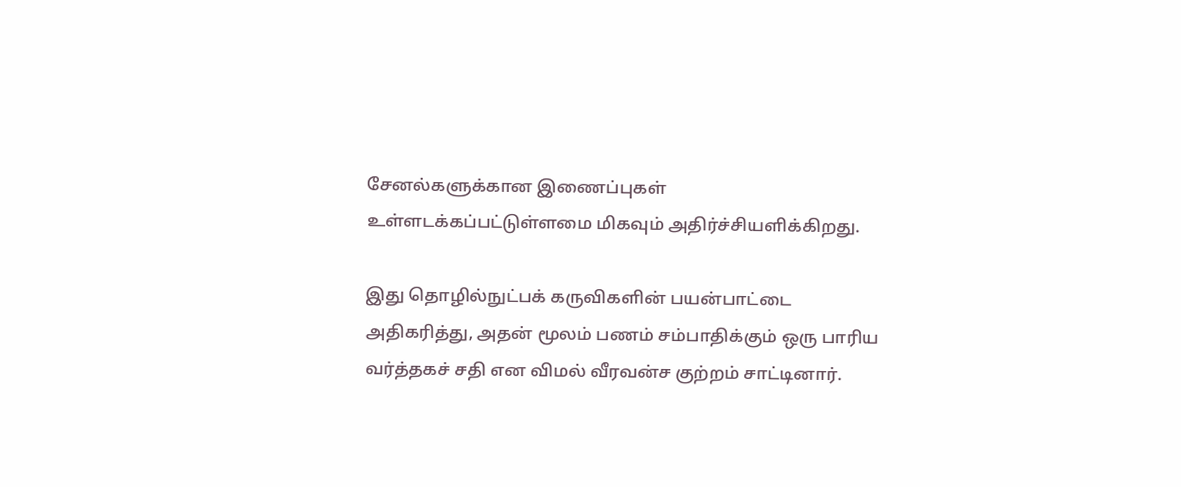சேனல்களுக்கான இணைப்புகள் உள்ளடக்கப்பட்டுள்ளமை மிகவும் அதிர்ச்சியளிக்கிறது.

இது தொழில்நுட்பக் கருவிகளின் பயன்பாட்டை அதிகரித்து, அதன் மூலம் பணம் சம்பாதிக்கும் ஒரு பாரிய வர்த்தகச் சதி என விமல் வீரவன்ச குற்றம் சாட்டினார்.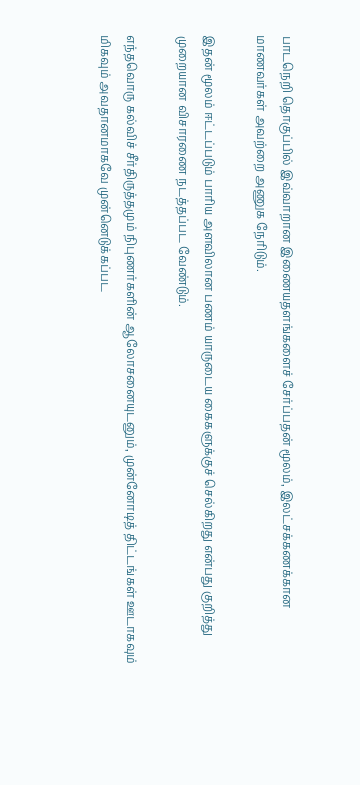பாடநெறி தொகுப்பில் இவ்வாறான இணையதளங்களைச் சேர்ப்பதன் மூலம், இலட்சக்கணக்கான மாணவர்கள் அவற்றை அணுக நேரிடும்.

இதன் மூலம் ஈட்டப்படும் பாரிய அளவிலான பணம் யாருடைய கைகளுக்குச் செல்கிறது என்பது குறித்து முறையான விசாரணை நடத்தப்பட வேண்டும்.

எந்தவொரு கல்விச் சீர்திருத்தமும் நிபுணர்களின் ஆலோசனையுடனும், முன்னோடித் திட்டங்கள் ஊடாகவும் மிகவும் அவதானமாகவே முன்னெடுக்கப்பட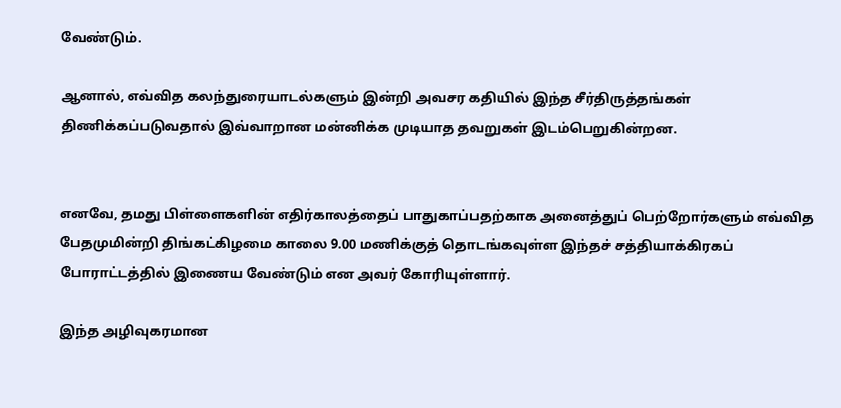வேண்டும்.

ஆனால், எவ்வித கலந்துரையாடல்களும் இன்றி அவசர கதியில் இந்த சீர்திருத்தங்கள் திணிக்கப்படுவதால் இவ்வாறான மன்னிக்க முடியாத தவறுகள் இடம்பெறுகின்றன.


எனவே, தமது பிள்ளைகளின் எதிர்காலத்தைப் பாதுகாப்பதற்காக அனைத்துப் பெற்றோர்களும் எவ்வித பேதமுமின்றி திங்கட்கிழமை காலை 9.00 மணிக்குத் தொடங்கவுள்ள இந்தச் சத்தியாக்கிரகப் போராட்டத்தில் இணைய வேண்டும் என அவர் கோரியுள்ளார்.

இந்த அழிவுகரமான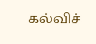கல்விச்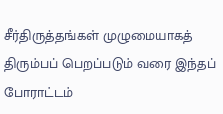சீர்திருத்தங்கள் முழுமையாகத் திரும்பப் பெறப்படும் வரை இந்தப் போராட்டம்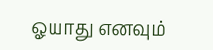ஓயாது எனவும்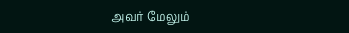அவர் மேலும்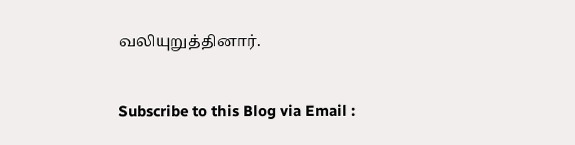வலியுறுத்தினார்.


Subscribe to this Blog via Email :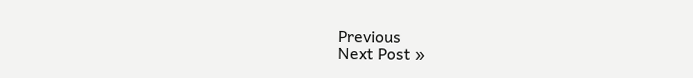Previous
Next Post »